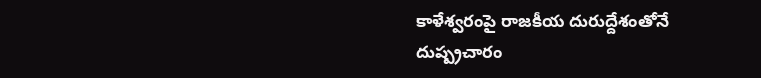కాళేశ్వరంపై రాజకీయ దురుద్దేశంతోనే దుష్ప్రచారం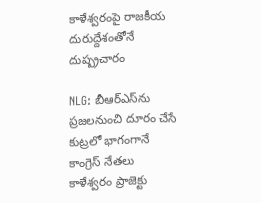కాళేశ్వరంపై రాజకీయ దురుద్దేశంతోనే దుష్ప్రచారం

NLG: బీఆర్‌ఎస్‌ను ప్రజలనుంచి దూరం చేసే కుట్రలో భాగంగానే కాంగ్రెస్‌ నేతలు కాళేశ్వరం ప్రాజెక్టు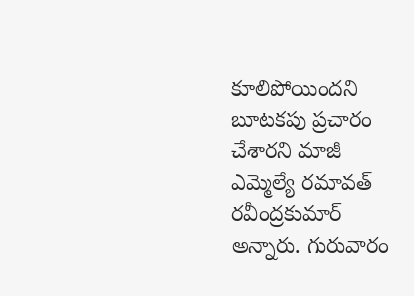కూలిపోయిందని బూటకపు ప్రచారం చేశారని మాజీ ఎమ్మెల్యే రమావత్‌ రవీంద్రకుమార్‌ అన్నారు. గురువారం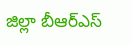జిల్లా బీఆర్‌ఎస్‌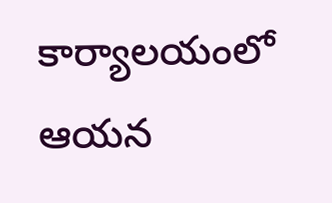కార్యాలయంలో ఆయన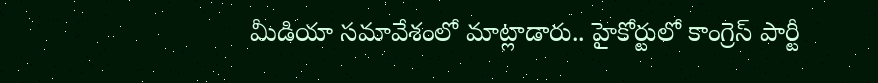మీడియా సమావేశంలో మాట్లాడారు.. హైకోర్టులో కాంగ్రెస్‌ పార్టీ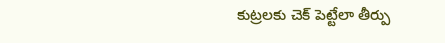కుట్రలకు చెక్‌ పెట్టేలా తీర్పు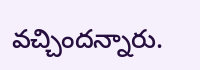వచ్చిందన్నారు.